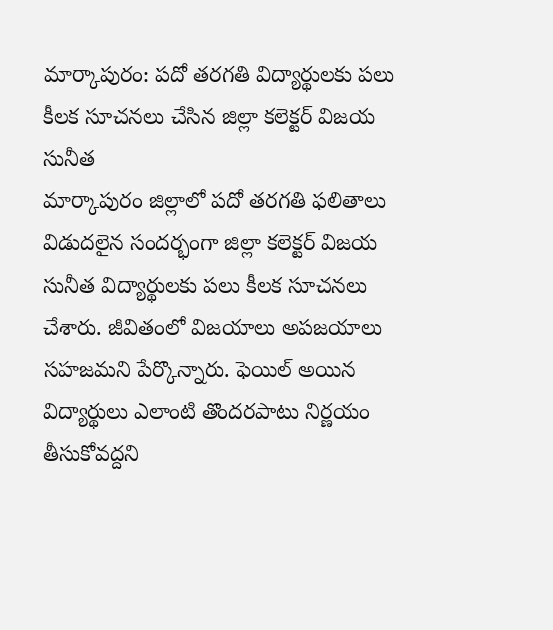మార్కాపురం: పదో తరగతి విద్యార్థులకు పలు కీలక సూచనలు చేసిన జిల్లా కలెక్టర్ విజయ సునీత
మార్కాపురం జిల్లాలో పదో తరగతి ఫలితాలు విడుదలైన సందర్భంగా జిల్లా కలెక్టర్ విజయ సునీత విద్యార్థులకు పలు కీలక సూచనలు చేశారు. జీవితంలో విజయాలు అపజయాలు సహజమని పేర్కొన్నారు. ఫెయిల్ అయిన విద్యార్థులు ఎలాంటి తొందరపాటు నిర్ణయం తీసుకోవద్దని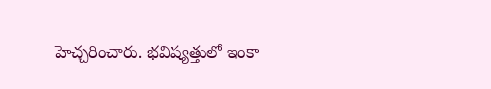హెచ్చరించారు. భవిష్యత్తులో ఇంకా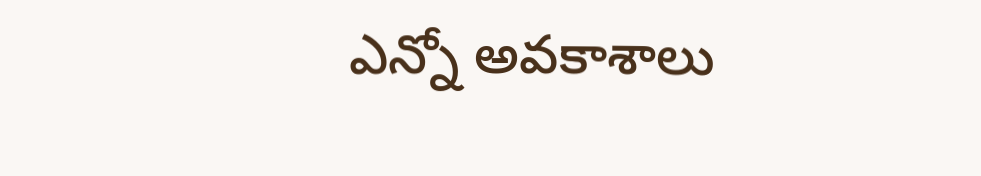ఎన్నో అవకాశాలు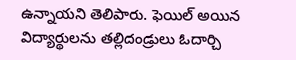ఉన్నాయని తెలిపారు. ఫెయిల్ అయిన విద్యార్థులను తల్లిదండ్రులు ఓదార్చి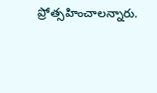ప్రోత్సహించాలన్నారు.